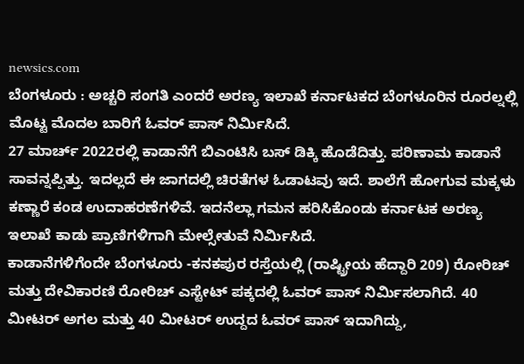newsics.com
ಬೆಂಗಳೂರು : ಅಚ್ಚರಿ ಸಂಗತಿ ಎಂದರೆ ಅರಣ್ಯ ಇಲಾಖೆ ಕರ್ನಾಟಕದ ಬೆಂಗಳೂರಿನ ರೂರಲ್ನಲ್ಲಿ ಮೊಟ್ಟ ಮೊದಲ ಬಾರಿಗೆ ಓವರ್ ಪಾಸ್ ನಿರ್ಮಿಸಿದೆ.
27 ಮಾರ್ಚ್ 2022ರಲ್ಲಿ ಕಾಡಾನೆಗೆ ಬಿಎಂಟಿಸಿ ಬಸ್ ಡಿಕ್ಕಿ ಹೊಡೆದಿತ್ತು. ಪರಿಣಾಮ ಕಾಡಾನೆ ಸಾವನ್ನಪ್ಪಿತ್ತು. ಇದಲ್ಲದೆ ಈ ಜಾಗದಲ್ಲಿ ಚಿರತೆಗಳ ಓಡಾಟವು ಇದೆ. ಶಾಲೆಗೆ ಹೋಗುವ ಮಕ್ಕಳು ಕಣ್ಣಾರೆ ಕಂಡ ಉದಾಹರಣೆಗಳಿವೆ. ಇದನೆಲ್ಲಾ ಗಮನ ಹರಿಸಿಕೊಂಡು ಕರ್ನಾಟಕ ಅರಣ್ಯ ಇಲಾಖೆ ಕಾಡು ಪ್ರಾಣಿಗಳಿಗಾಗಿ ಮೇಲ್ಸೇತುವೆ ನಿರ್ಮಿಸಿದೆ.
ಕಾಡಾನೆಗಳಿಗೆಂದೇ ಬೆಂಗಳೂರು -ಕನಕಪುರ ರಸ್ತೆಯಲ್ಲಿ (ರಾಷ್ಟ್ರೀಯ ಹೆದ್ದಾರಿ 209) ರೋರಿಚ್ ಮತ್ತು ದೇವಿಕಾರಣಿ ರೋರಿಚ್ ಎಸ್ಟೇಟ್ ಪಕ್ಕದಲ್ಲಿ ಓವರ್ ಪಾಸ್ ನಿರ್ಮಿಸಲಾಗಿದೆ. 40 ಮೀಟರ್ ಅಗಲ ಮತ್ತು 40 ಮೀಟರ್ ಉದ್ದದ ಓವರ್ ಪಾಸ್ ಇದಾಗಿದ್ದು,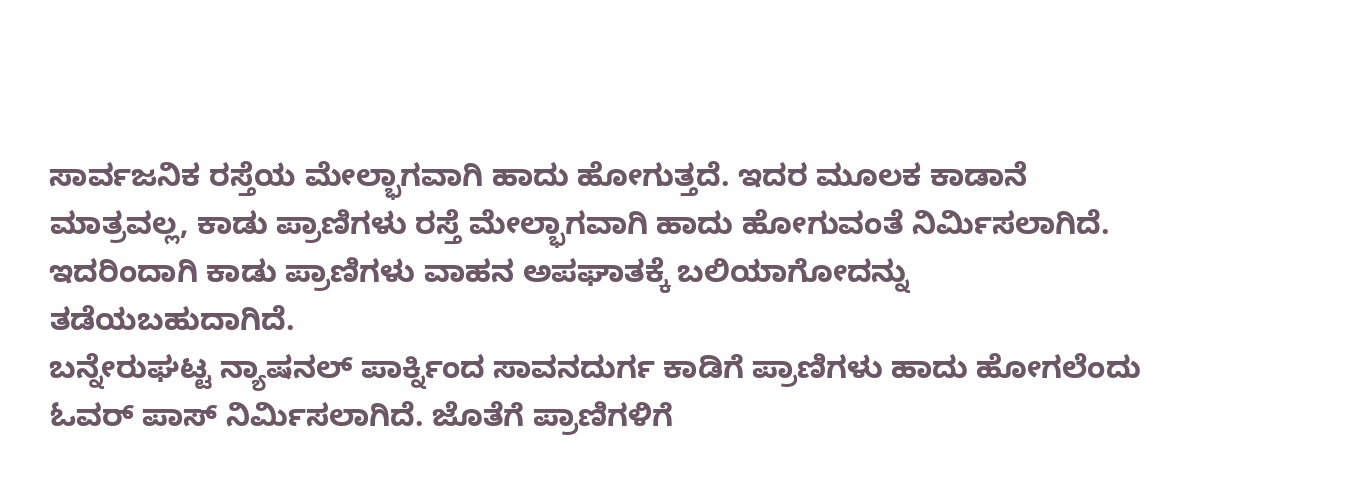ಸಾರ್ವಜನಿಕ ರಸ್ತೆಯ ಮೇಲ್ಭಾಗವಾಗಿ ಹಾದು ಹೋಗುತ್ತದೆ. ಇದರ ಮೂಲಕ ಕಾಡಾನೆ ಮಾತ್ರವಲ್ಲ, ಕಾಡು ಪ್ರಾಣಿಗಳು ರಸ್ತೆ ಮೇಲ್ಭಾಗವಾಗಿ ಹಾದು ಹೋಗುವಂತೆ ನಿರ್ಮಿಸಲಾಗಿದೆ. ಇದರಿಂದಾಗಿ ಕಾಡು ಪ್ರಾಣಿಗಳು ವಾಹನ ಅಪಘಾತಕ್ಕೆ ಬಲಿಯಾಗೋದನ್ನು ತಡೆಯಬಹುದಾಗಿದೆ.
ಬನ್ನೇರುಘಟ್ಟ ನ್ಯಾಷನಲ್ ಪಾರ್ಕ್ನಿಂದ ಸಾವನದುರ್ಗ ಕಾಡಿಗೆ ಪ್ರಾಣಿಗಳು ಹಾದು ಹೋಗಲೆಂದು ಓವರ್ ಪಾಸ್ ನಿರ್ಮಿಸಲಾಗಿದೆ. ಜೊತೆಗೆ ಪ್ರಾಣಿಗಳಿಗೆ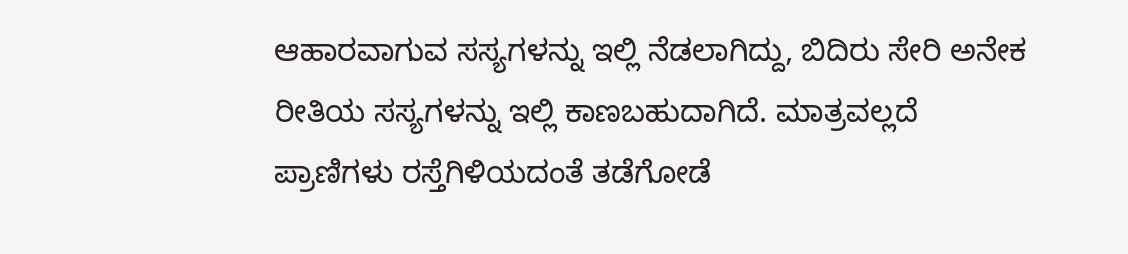ಆಹಾರವಾಗುವ ಸಸ್ಯಗಳನ್ನು ಇಲ್ಲಿ ನೆಡಲಾಗಿದ್ದು, ಬಿದಿರು ಸೇರಿ ಅನೇಕ ರೀತಿಯ ಸಸ್ಯಗಳನ್ನು ಇಲ್ಲಿ ಕಾಣಬಹುದಾಗಿದೆ. ಮಾತ್ರವಲ್ಲದೆ ಪ್ರಾಣಿಗಳು ರಸ್ತೆಗಿಳಿಯದಂತೆ ತಡೆಗೋಡೆ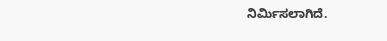ನಿರ್ಮಿಸಲಾಗಿದೆ.